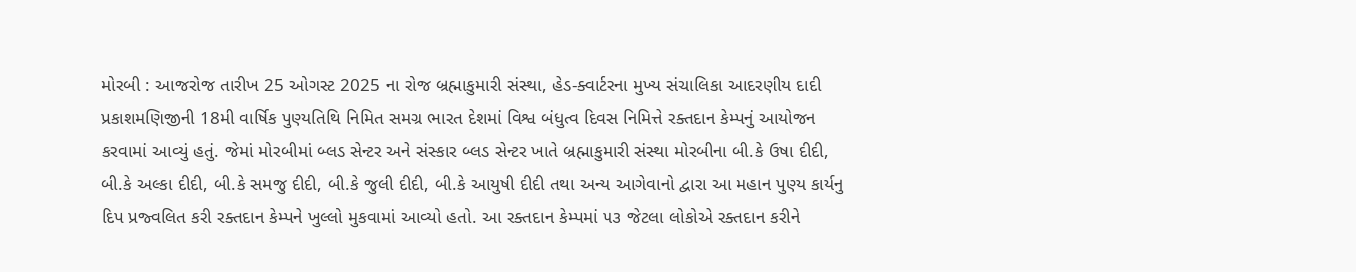મોરબી : આજરોજ તારીખ 25 ઓગસ્ટ 2025 ના રોજ બ્રહ્માકુમારી સંસ્થા, હેડ-ક્વાર્ટરના મુખ્ય સંચાલિકા આદરણીય દાદી પ્રકાશમણિજીની 18મી વાર્ષિક પુણ્યતિથિ નિમિત સમગ્ર ભારત દેશમાં વિશ્વ બંધુત્વ દિવસ નિમિત્તે રક્તદાન કેમ્પનું આયોજન કરવામાં આવ્યું હતું. જેમાં મોરબીમાં બ્લડ સેન્ટર અને સંસ્કાર બ્લડ સેન્ટર ખાતે બ્રહ્માકુમારી સંસ્થા મોરબીના બી.કે ઉષા દીદી, બી.કે અલ્કા દીદી, બી.કે સમજુ દીદી, બી.કે જુલી દીદી, બી.કે આયુષી દીદી તથા અન્ય આગેવાનો દ્વારા આ મહાન પુણ્ય કાર્યનુ દિપ પ્રજ્વલિત કરી રક્તદાન કેમ્પને ખુલ્લો મુકવામાં આવ્યો હતો. આ રક્તદાન કેમ્પમાં ૫૩ જેટલા લોકોએ રક્તદાન કરીને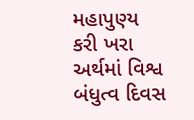મહાપુણ્ય કરી ખરા અર્થમાં વિશ્વ બંધુત્વ દિવસ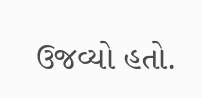ઉજવ્યો હતો.